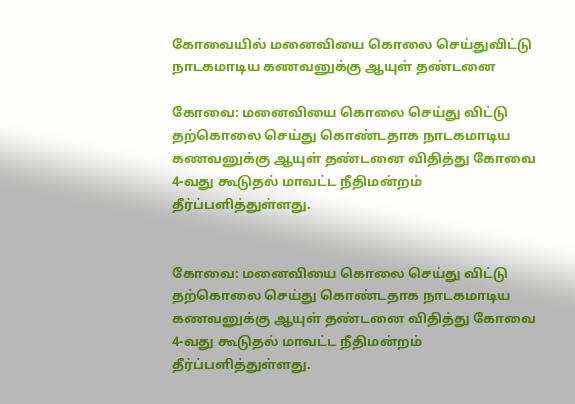கோவையில் மனைவியை கொலை செய்துவிட்டு நாடகமாடிய கணவனுக்கு ஆயுள் தண்டனை

கோவை: மனைவியை கொலை செய்து விட்டு தற்கொலை செய்து கொண்டதாக நாடகமாடிய கணவனுக்கு ஆயுள் தண்டனை விதித்து கோவை 4-வது கூடுதல் மாவட்ட நீதிமன்றம் தீர்ப்பளித்துள்ளது.


கோவை: மனைவியை கொலை செய்து விட்டு தற்கொலை செய்து கொண்டதாக நாடகமாடிய கணவனுக்கு ஆயுள் தண்டனை விதித்து கோவை 4-வது கூடுதல் மாவட்ட நீதிமன்றம் தீர்ப்பளித்துள்ளது.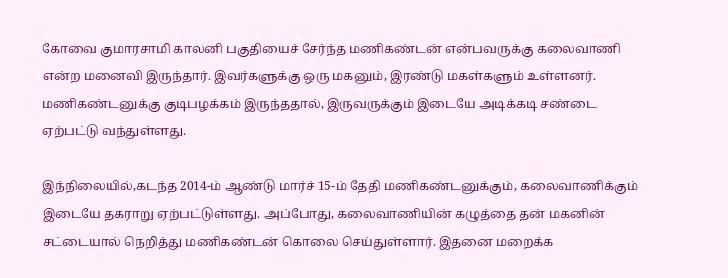கோவை குமாரசாமி காலனி பகுதியைச் சேர்ந்த மணிகண்டன் என்பவருக்கு கலைவாணி என்ற மனைவி இருந்தார். இவர்களுக்கு ஒரு மகனும், இரண்டு மகள்களும் உள்ளனர். மணிகண்டனுக்கு குடிபழக்கம் இருந்ததால், இருவருக்கும் இடையே அடிக்கடி சண்டை ஏற்பட்டு வந்துள்ளது.

இந்நிலையில்,கடந்த 2014-ம் ஆண்டு மார்ச் 15-ம் தேதி மணிகண்டனுக்கும், கலைவாணிக்கும் இடையே தகராறு ஏற்பட்டுள்ளது. அப்போது, கலைவாணியின் கழுத்தை தன் மகனின் சட்டையால் நெறித்து மணிகண்டன் கொலை செய்துள்ளார். இதனை மறைக்க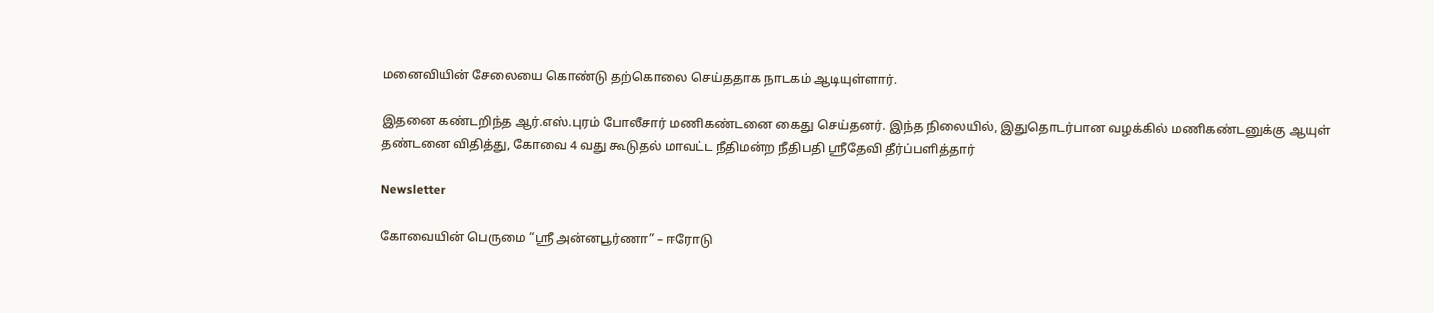மனைவியின் சேலையை கொண்டு தற்கொலை செய்ததாக நாடகம் ஆடியுள்ளார்.

இதனை கண்டறிந்த ஆர்.எஸ்.புரம் போலீசார் மணிகண்டனை கைது செய்தனர். இந்த நிலையில், இதுதொடர்பான வழக்கில் மணிகண்டனுக்கு ஆயுள் தண்டனை விதித்து, கோவை 4 வது கூடுதல் மாவட்ட நீதிமன்ற நீதிபதி ஸ்ரீதேவி தீர்ப்பளித்தார்

Newsletter

கோவையின் பெருமை “ஸ்ரீ அன்னபூர்ணா” – ஈரோடு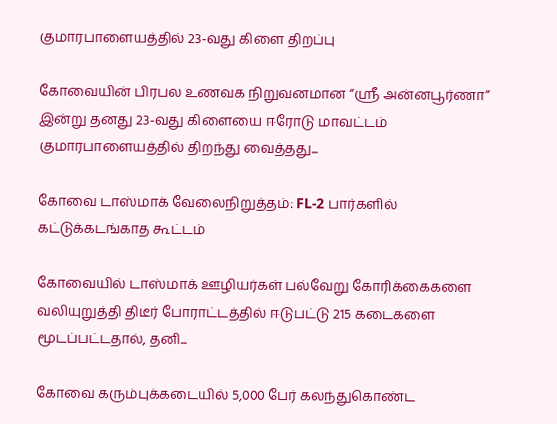குமாரபாளையத்தில் 23-வது கிளை திறப்பு

கோவையின் பிரபல உணவக நிறுவனமான “ஸ்ரீ அன்னபூர்ணா” இன்று தனது 23-வது கிளையை ஈரோடு மாவட்டம் குமாரபாளையத்தில் திறந்து வைத்தது...

கோவை டாஸ்மாக் வேலைநிறுத்தம்: FL-2 பார்களில் கட்டுக்கடங்காத கூட்டம்

கோவையில் டாஸ்மாக் ஊழியர்கள் பல்வேறு கோரிக்கைகளை வலியுறுத்தி திடீர் போராட்டத்தில் ஈடுபட்டு 215 கடைகளை மூடப்பட்டதால், தனி...

கோவை கரும்புக்கடையில் 5,000 பேர் கலந்துகொண்ட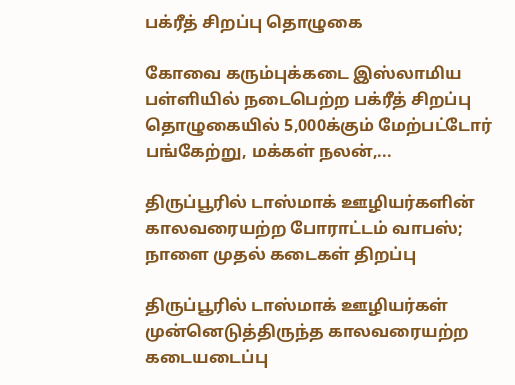பக்ரீத் சிறப்பு தொழுகை

கோவை கரும்புக்கடை இஸ்லாமிய பள்ளியில் நடைபெற்ற பக்ரீத் சிறப்பு தொழுகையில் 5,000க்கும் மேற்பட்டோர் பங்கேற்று, மக்கள் நலன்,...

திருப்பூரில் டாஸ்மாக் ஊழியர்களின் காலவரையற்ற போராட்டம் வாபஸ்; நாளை முதல் கடைகள் திறப்பு

திருப்பூரில் டாஸ்மாக் ஊழியர்கள் முன்னெடுத்திருந்த காலவரையற்ற கடையடைப்பு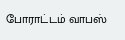போராட்டம் வாபஸ்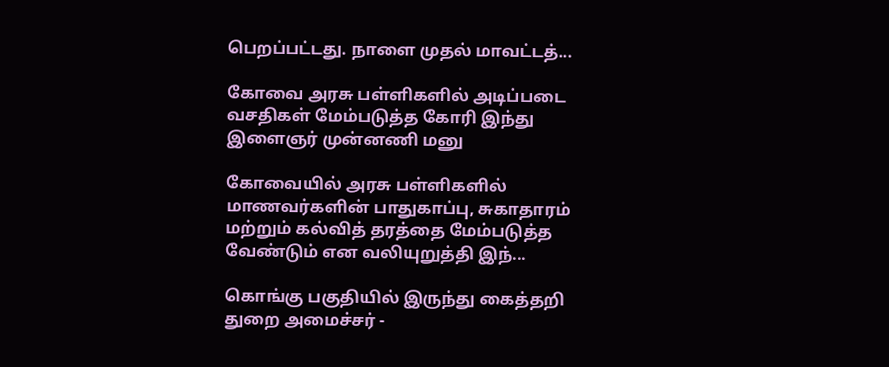பெறப்பட்டது. நாளை முதல் மாவட்டத்...

கோவை அரசு பள்ளிகளில் அடிப்படை வசதிகள் மேம்படுத்த கோரி இந்து இளைஞர் முன்னணி மனு

கோவையில் அரசு பள்ளிகளில் மாணவர்களின் பாதுகாப்பு, சுகாதாரம் மற்றும் கல்வித் தரத்தை மேம்படுத்த வேண்டும் என வலியுறுத்தி இந்...

கொங்கு பகுதியில் இருந்து கைத்தறி துறை அமைச்சர் -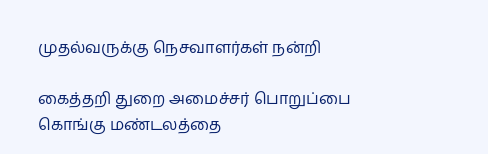முதல்வருக்கு நெசவாளர்கள் நன்றி

கைத்தறி துறை அமைச்சர் பொறுப்பை கொங்கு மண்டலத்தை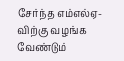சேர்ந்த எம்எல்ஏ-விற்கு வழங்க வேண்டும்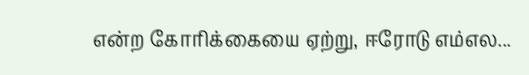என்ற கோரிக்கையை ஏற்று, ஈரோடு எம்எல...